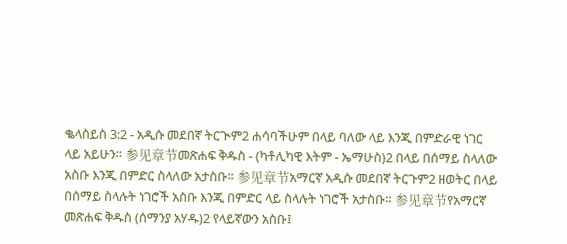ቈላስይስ 3:2 - አዲሱ መደበኛ ትርጒም2 ሐሳባችሁም በላይ ባለው ላይ እንጂ በምድራዊ ነገር ላይ አይሁን። 参见章节መጽሐፍ ቅዱስ - (ካቶሊካዊ እትም - ኤማሁስ)2 በላይ በሰማይ ስላለው አስቡ እንጂ በምድር ስላለው አታስቡ። 参见章节አማርኛ አዲሱ መደበኛ ትርጉም2 ዘወትር በላይ በሰማይ ስላሉት ነገሮች አስቡ እንጂ በምድር ላይ ስላሉት ነገሮች አታስቡ። 参见章节የአማርኛ መጽሐፍ ቅዱስ (ሰማንያ አሃዱ)2 የላይኛውን አስቡ፤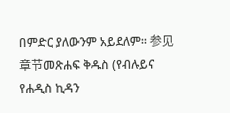በምድር ያለውንም አይደለም። 参见章节መጽሐፍ ቅዱስ (የብሉይና የሐዲስ ኪዳን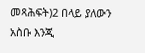መጻሕፍት)2 በላይ ያለውን አስቡ እንጂ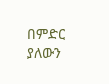በምድር ያለውን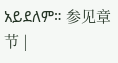አይደለም። 参见章节 |